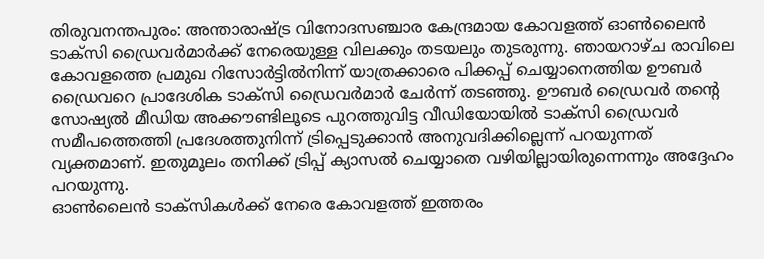തിരുവനന്തപുരം: അന്താരാഷ്ട്ര വിനോദസഞ്ചാര കേന്ദ്രമായ കോവളത്ത് ഓൺലൈൻ ടാക്സി ഡ്രൈവർമാർക്ക് നേരെയുള്ള വിലക്കും തടയലും തുടരുന്നു. ഞായറാഴ്ച രാവിലെ കോവളത്തെ പ്രമുഖ റിസോർട്ടിൽനിന്ന് യാത്രക്കാരെ പിക്കപ്പ് ചെയ്യാനെത്തിയ ഊബർ ഡ്രൈവറെ പ്രാദേശിക ടാക്സി ഡ്രൈവർമാർ ചേർന്ന് തടഞ്ഞു. ഊബർ ഡ്രൈവർ തന്റെ സോഷ്യൽ മീഡിയ അക്കൗണ്ടിലൂടെ പുറത്തുവിട്ട വീഡിയോയിൽ ടാക്സി ഡ്രൈവർ സമീപത്തെത്തി പ്രദേശത്തുനിന്ന് ട്രിപ്പെടുക്കാൻ അനുവദിക്കില്ലെന്ന് പറയുന്നത് വ്യക്തമാണ്. ഇതുമൂലം തനിക്ക് ട്രിപ്പ് ക്യാസൽ ചെയ്യാതെ വഴിയില്ലായിരുന്നെന്നും അദ്ദേഹം പറയുന്നു.
ഓൺലൈൻ ടാക്സികൾക്ക് നേരെ കോവളത്ത് ഇത്തരം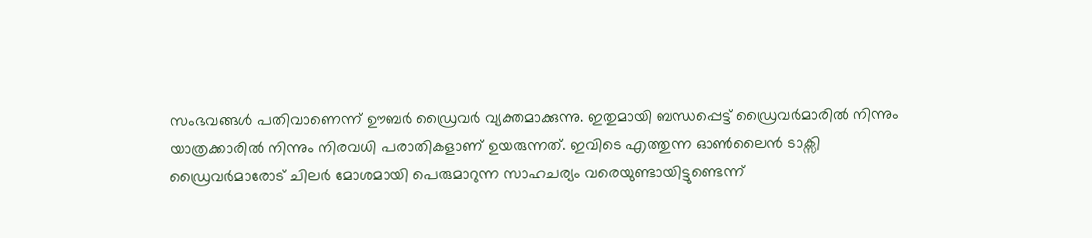സംഭവങ്ങൾ പതിവാണെന്ന് ഊബർ ഡ്രൈവർ വ്യക്തമാക്കുന്നു. ഇതുമായി ബന്ധപ്പെട്ട് ഡ്രൈവർമാരിൽ നിന്നും യാത്രക്കാരിൽ നിന്നും നിരവധി പരാതികളാണ് ഉയരുന്നത്. ഇവിടെ എത്തുന്ന ഓൺലൈൻ ടാക്സി ഡ്രൈവർമാരോട് ചിലർ മോശമായി പെരുമാറുന്ന സാഹചര്യം വരെയുണ്ടായിട്ടുണ്ടെന്ന്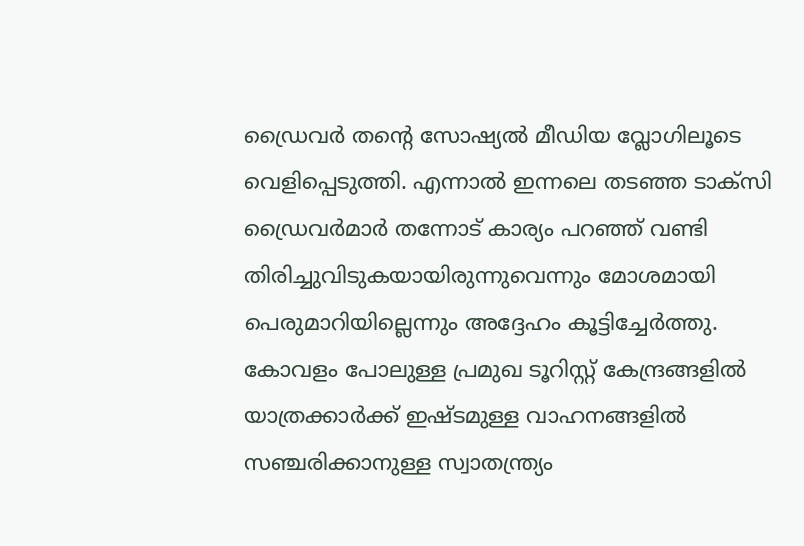ഡ്രൈവർ തന്റെ സോഷ്യൽ മീഡിയ വ്ലോഗിലൂടെ വെളിപ്പെടുത്തി. എന്നാൽ ഇന്നലെ തടഞ്ഞ ടാക്സി ഡ്രൈവർമാർ തന്നോട് കാര്യം പറഞ്ഞ് വണ്ടി തിരിച്ചുവിടുകയായിരുന്നുവെന്നും മോശമായി പെരുമാറിയില്ലെന്നും അദ്ദേഹം കൂട്ടിച്ചേർത്തു.
കോവളം പോലുള്ള പ്രമുഖ ടൂറിസ്റ്റ് കേന്ദ്രങ്ങളിൽ യാത്രക്കാർക്ക് ഇഷ്ടമുള്ള വാഹനങ്ങളിൽ സഞ്ചരിക്കാനുള്ള സ്വാതന്ത്ര്യം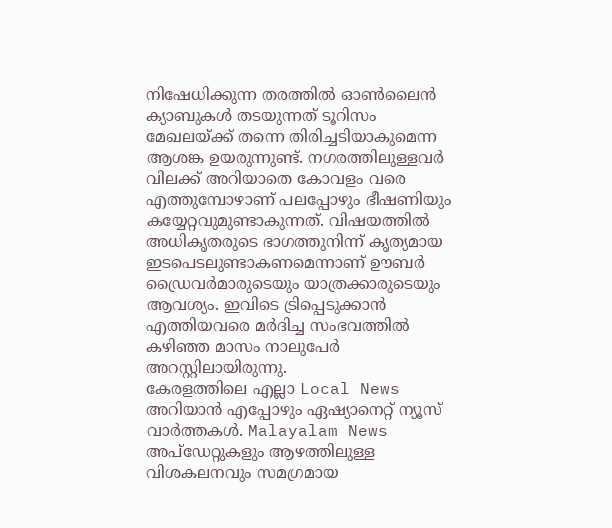നിഷേധിക്കുന്ന തരത്തിൽ ഓൺലൈൻ ക്യാബുകൾ തടയുന്നത് ടൂറിസം മേഖലയ്ക്ക് തന്നെ തിരിച്ചടിയാകുമെന്ന ആശങ്ക ഉയരുന്നുണ്ട്. നഗരത്തിലുള്ളവർ വിലക്ക് അറിയാതെ കോവളം വരെ എത്തുമ്പോഴാണ് പലപ്പോഴും ഭീഷണിയും കയ്യേറ്റവുമുണ്ടാകുന്നത്. വിഷയത്തിൽ അധികൃതരുടെ ഭാഗത്തുനിന്ന് കൃത്യമായ ഇടപെടലുണ്ടാകണമെന്നാണ് ഊബർ ഡ്രൈവർമാരുടെയും യാത്രക്കാരുടെയും ആവശ്യം. ഇവിടെ ട്രിപ്പെടുക്കാൻ എത്തിയവരെ മർദിച്ച സംഭവത്തിൽ കഴിഞ്ഞ മാസം നാലുപേർ അറസ്റ്റിലായിരുന്നു.
കേരളത്തിലെ എല്ലാ Local News അറിയാൻ എപ്പോഴും ഏഷ്യാനെറ്റ് ന്യൂസ് വാർത്തകൾ. Malayalam News അപ്ഡേറ്റുകളും ആഴത്തിലുള്ള വിശകലനവും സമഗ്രമായ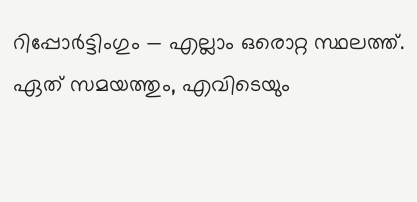റിപ്പോർട്ടിംഗും — എല്ലാം ഒരൊറ്റ സ്ഥലത്ത്. ഏത് സമയത്തും, എവിടെയും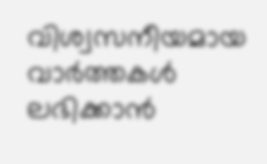വിശ്വസനീയമായ വാർത്തകൾ ലഭിക്കാൻ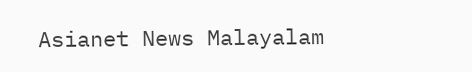Asianet News Malayalam